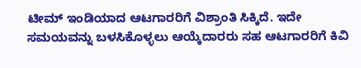ಟೀಮ್ ಇಂಡಿಯಾದ ಆಟಗಾರರಿಗೆ ವಿಶ್ರಾಂತಿ ಸಿಕ್ಕಿದೆ. ಇದೇ ಸಮಯವನ್ನು ಬಳಸಿಕೊಳ್ಳಲು ಆಯ್ಕೆದಾರರು ಸಹ ಆಟಗಾರರಿಗೆ ಕಿವಿ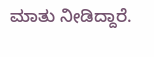ಮಾತು ನೀಡಿದ್ದಾರೆ.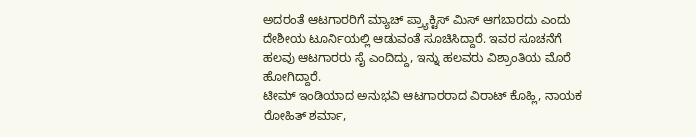ಅದರಂತೆ ಆಟಗಾರರಿಗೆ ಮ್ಯಾಚ್ ಪ್ರ್ಯಾಕ್ಟಿಸ್ ಮಿಸ್ ಆಗಬಾರದು ಎಂದು ದೇಶೀಯ ಟೂರ್ನಿಯಲ್ಲಿ ಆಡುವಂತೆ ಸೂಚಿಸಿದ್ದಾರೆ. ಇವರ ಸೂಚನೆಗೆ ಹಲವು ಆಟಗಾರರು ಸೈ ಎಂದಿದ್ದು, ಇನ್ನು ಹಲವರು ವಿಶ್ರಾಂತಿಯ ಮೊರೆ ಹೋಗಿದ್ದಾರೆ.
ಟೀಮ್ ಇಂಡಿಯಾದ ಅನುಭವಿ ಆಟಗಾರರಾದ ವಿರಾಟ್ ಕೊಹ್ಲಿ, ನಾಯಕ ರೋಹಿತ್ ಶರ್ಮಾ,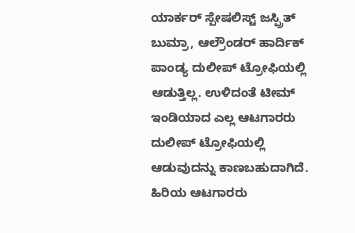ಯಾರ್ಕರ್ ಸ್ಪೇಷಲಿಸ್ಟ್ ಜಸ್ಪ್ರಿತ್ ಬುಮ್ರಾ, ಆಲ್ರೌಂಡರ್ ಹಾರ್ದಿಕ್ ಪಾಂಡ್ಯ ದುಲೀಪ್ ಟ್ರೋಫಿಯಲ್ಲಿ ಆಡುತ್ತಿಲ್ಲ. ಉಳಿದಂತೆ ಟೀಮ್ ಇಂಡಿಯಾದ ಎಲ್ಲ ಆಟಗಾರರು ದುಲೀಪ್ ಟ್ರೋಫಿಯಲ್ಲಿ ಆಡುವುದನ್ನು ಕಾಣಬಹುದಾಗಿದೆ. ಹಿರಿಯ ಆಟಗಾರರು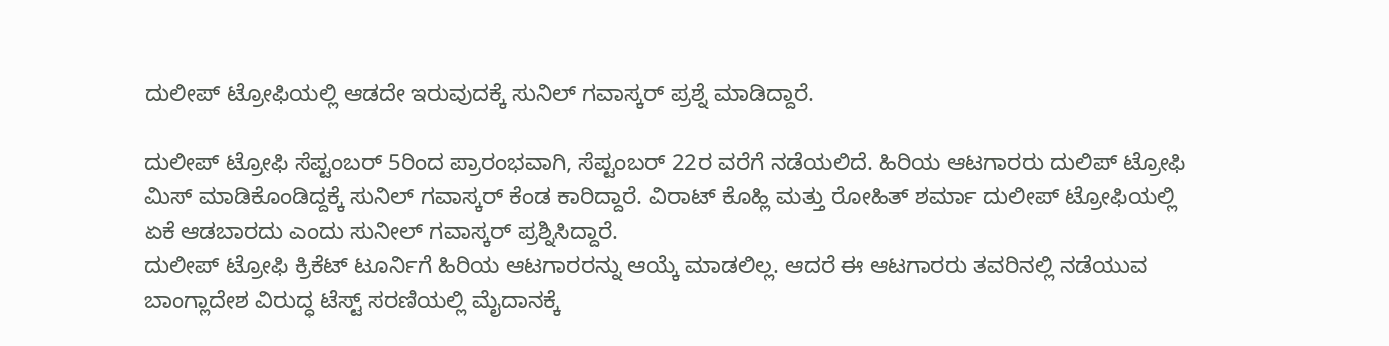ದುಲೀಪ್ ಟ್ರೋಫಿಯಲ್ಲಿ ಆಡದೇ ಇರುವುದಕ್ಕೆ ಸುನಿಲ್ ಗವಾಸ್ಕರ್ ಪ್ರಶ್ನೆ ಮಾಡಿದ್ದಾರೆ.

ದುಲೀಪ್ ಟ್ರೋಫಿ ಸೆಪ್ಟಂಬರ್ 5ರಿಂದ ಪ್ರಾರಂಭವಾಗಿ, ಸೆಪ್ಟಂಬರ್ 22ರ ವರೆಗೆ ನಡೆಯಲಿದೆ. ಹಿರಿಯ ಆಟಗಾರರು ದುಲಿಪ್ ಟ್ರೋಫಿ ಮಿಸ್ ಮಾಡಿಕೊಂಡಿದ್ದಕ್ಕೆ ಸುನಿಲ್ ಗವಾಸ್ಕರ್ ಕೆಂಡ ಕಾರಿದ್ದಾರೆ. ವಿರಾಟ್ ಕೊಹ್ಲಿ ಮತ್ತು ರೋಹಿತ್ ಶರ್ಮಾ ದುಲೀಪ್ ಟ್ರೋಫಿಯಲ್ಲಿ ಏಕೆ ಆಡಬಾರದು ಎಂದು ಸುನೀಲ್ ಗವಾಸ್ಕರ್ ಪ್ರಶ್ನಿಸಿದ್ದಾರೆ.
ದುಲೀಪ್ ಟ್ರೋಫಿ ಕ್ರಿಕೆಟ್ ಟೂರ್ನಿಗೆ ಹಿರಿಯ ಆಟಗಾರರನ್ನು ಆಯ್ಕೆ ಮಾಡಲಿಲ್ಲ. ಆದರೆ ಈ ಆಟಗಾರರು ತವರಿನಲ್ಲಿ ನಡೆಯುವ ಬಾಂಗ್ಲಾದೇಶ ವಿರುದ್ಧ ಟೆಸ್ಟ್ ಸರಣಿಯಲ್ಲಿ ಮೈದಾನಕ್ಕೆ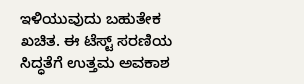ಇಳಿಯುವುದು ಬಹುತೇಕ ಖಚಿತ. ಈ ಟೆಸ್ಟ್ ಸರಣಿಯ ಸಿದ್ಧತೆಗೆ ಉತ್ತಮ ಅವಕಾಶ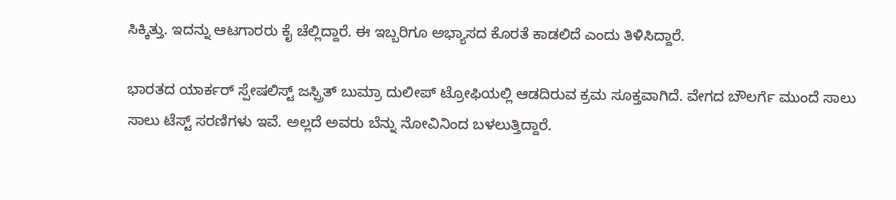ಸಿಕ್ಕಿತ್ತು. ಇದನ್ನು ಆಟಗಾರರು ಕೈ ಚೆಲ್ಲಿದ್ದಾರೆ. ಈ ಇಬ್ಬರಿಗೂ ಅಭ್ಯಾಸದ ಕೊರತೆ ಕಾಡಲಿದೆ ಎಂದು ತಿಳಿಸಿದ್ದಾರೆ.

ಭಾರತದ ಯಾರ್ಕರ್ ಸ್ಪೇಷಲಿಸ್ಟ್ ಜಸ್ಪ್ರಿತ್ ಬುಮ್ರಾ ದುಲೀಪ್ ಟ್ರೋಫಿಯಲ್ಲಿ ಆಡದಿರುವ ಕ್ರಮ ಸೂಕ್ತವಾಗಿದೆ. ವೇಗದ ಬೌಲರ್ಗೆ ಮುಂದೆ ಸಾಲು ಸಾಲು ಟೆಸ್ಟ್ ಸರಣಿಗಳು ಇವೆ. ಅಲ್ಲದೆ ಅವರು ಬೆನ್ನು ನೋವಿನಿಂದ ಬಳಲುತ್ತಿದ್ದಾರೆ.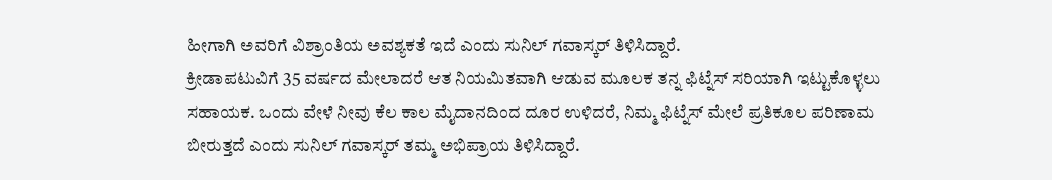ಹೀಗಾಗಿ ಅವರಿಗೆ ವಿಶ್ರಾಂತಿಯ ಅವಶ್ಯಕತೆ ಇದೆ ಎಂದು ಸುನಿಲ್ ಗವಾಸ್ಕರ್ ತಿಳಿಸಿದ್ದಾರೆ.
ಕ್ರೀಡಾಪಟುವಿಗೆ 35 ವರ್ಷದ ಮೇಲಾದರೆ ಆತ ನಿಯಮಿತವಾಗಿ ಆಡುವ ಮೂಲಕ ತನ್ನ ಫಿಟ್ನೆಸ್ ಸರಿಯಾಗಿ ಇಟ್ಟುಕೊಳ್ಳಲು ಸಹಾಯಕ. ಒಂದು ವೇಳೆ ನೀವು ಕೆಲ ಕಾಲ ಮೈದಾನದಿಂದ ದೂರ ಉಳಿದರೆ, ನಿಮ್ಮ ಫಿಟ್ನೆಸ್ ಮೇಲೆ ಪ್ರತಿಕೂಲ ಪರಿಣಾಮ ಬೀರುತ್ತದೆ ಎಂದು ಸುನಿಲ್ ಗವಾಸ್ಕರ್ ತಮ್ಮ ಅಭಿಪ್ರಾಯ ತಿಳಿಸಿದ್ದಾರೆ.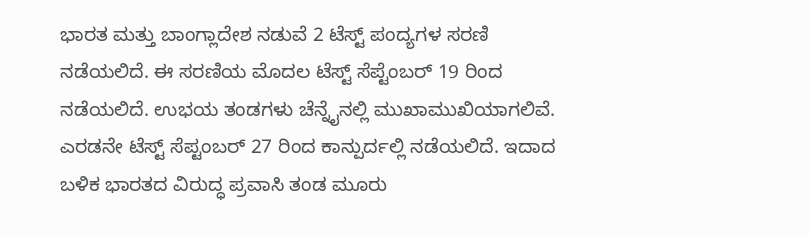ಭಾರತ ಮತ್ತು ಬಾಂಗ್ಲಾದೇಶ ನಡುವೆ 2 ಟೆಸ್ಟ್ ಪಂದ್ಯಗಳ ಸರಣಿ ನಡೆಯಲಿದೆ. ಈ ಸರಣಿಯ ಮೊದಲ ಟೆಸ್ಟ್ ಸೆಪ್ಟೆಂಬರ್ 19 ರಿಂದ ನಡೆಯಲಿದೆ. ಉಭಯ ತಂಡಗಳು ಚೆನ್ನೈನಲ್ಲಿ ಮುಖಾಮುಖಿಯಾಗಲಿವೆ. ಎರಡನೇ ಟೆಸ್ಟ್ ಸೆಪ್ಟಂಬರ್ 27 ರಿಂದ ಕಾನ್ಪುರ್ದಲ್ಲಿ ನಡೆಯಲಿದೆ. ಇದಾದ ಬಳಿಕ ಭಾರತದ ವಿರುದ್ಧ ಪ್ರವಾಸಿ ತಂಡ ಮೂರು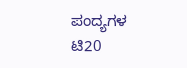ಪಂದ್ಯಗಳ ಟಿ20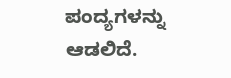ಪಂದ್ಯಗಳನ್ನು ಆಡಲಿದೆ.